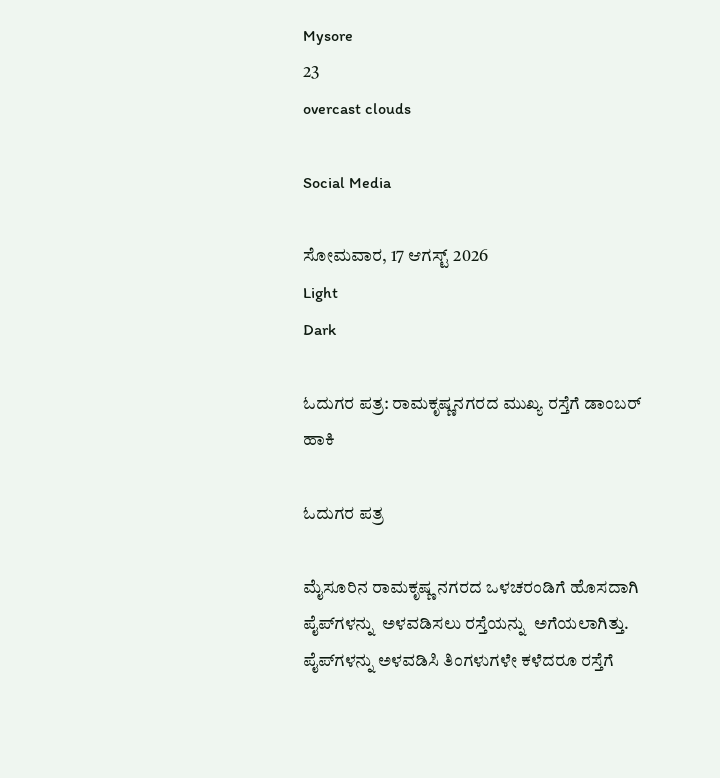Mysore
23
overcast clouds

Social Media

ಸೋಮವಾರ, 17 ಆಗಸ್ಟ್ 2026
Light
Dark

ಓದುಗರ ಪತ್ರ: ರಾಮಕೃಷ್ಣನಗರದ ಮುಖ್ಯ ರಸ್ತೆಗೆ ಡಾಂಬರ್ ಹಾಕಿ

ಓದುಗರ ಪತ್ರ

ಮೈಸೂರಿನ ರಾಮಕೃಷ್ಣ ನಗರದ ಒಳಚರಂಡಿಗೆ ಹೊಸದಾಗಿ  ಪೈಪ್‌ಗಳನ್ನು  ಅಳವಡಿಸಲು ರಸ್ತೆಯನ್ನು  ಅಗೆಯಲಾಗಿತ್ತು. ಪೈಪ್‌ಗಳನ್ನು ಅಳವಡಿಸಿ ತಿಂಗಳುಗಳೇ ಕಳೆದರೂ ರಸ್ತೆಗೆ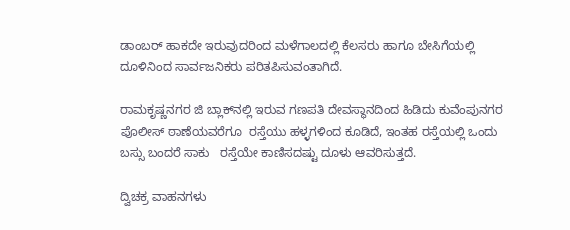ಡಾಂಬರ್ ಹಾಕದೇ ಇರುವುದರಿಂದ ಮಳೆಗಾಲದಲ್ಲಿ ಕೆಲಸರು ಹಾಗೂ ಬೇಸಿಗೆಯಲ್ಲಿ ದೂಳಿನಿಂದ ಸಾರ್ವಜನಿಕರು ಪರಿತಪಿಸುವಂತಾಗಿದೆ.

ರಾಮಕೃಷ್ಣನಗರ ಜಿ ಬ್ಲಾಕ್‌ನಲ್ಲಿ ಇರುವ ಗಣಪತಿ ದೇವಸ್ಥಾನದಿಂದ ಹಿಡಿದು ಕುವೆಂಪುನಗರ ಪೊಲೀಸ್ ಠಾಣೆಯವರೆಗೂ  ರಸ್ತೆಯು ಹಳ್ಳಗಳಿಂದ ಕೂಡಿದೆ, ಇಂತಹ ರಸ್ತೆಯಲ್ಲಿ ಒಂದು ಬಸ್ಸು ಬಂದರೆ ಸಾಕು   ರಸ್ತೆಯೇ ಕಾಣಿಸದಷ್ಟು ದೂಳು ಆವರಿಸುತ್ತದೆ.

ದ್ವಿಚಕ್ರ ವಾಹನಗಳು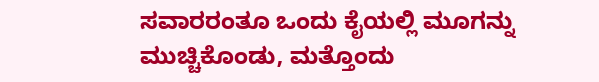ಸವಾರರಂತೂ ಒಂದು ಕೈಯಲ್ಲಿ ಮೂಗನ್ನು ಮುಚ್ಚಿಕೊಂಡು, ಮತ್ತೊಂದು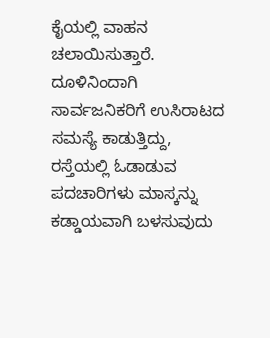ಕೈಯಲ್ಲಿ ವಾಹನ ಚಲಾಯಿಸುತ್ತಾರೆ.  ದೂಳಿನಿಂದಾಗಿ ಸಾರ್ವಜನಿಕರಿಗೆ ಉಸಿರಾಟದ ಸಮಸ್ಯೆ ಕಾಡುತ್ತಿದ್ದು,  ರಸ್ತೆಯಲ್ಲಿ ಓಡಾಡುವ ಪದಚಾರಿಗಳು ಮಾಸ್ಕನ್ನು ಕಡ್ಡಾಯವಾಗಿ ಬಳಸುವುದು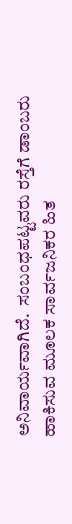ಅನಿವಾರ್ಯವಾಗಿದೆ.  ಸಂಬಂಧಪಟ್ಟವರು ರಸ್ತೆಗೆ ಡಾಂಬರು ಹಾಕಿಸುವ ಮೂಲಕ ಸಾರ್ವಜನಿಕರ ಹಿತ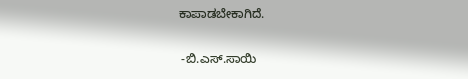ಕಾಪಾಡಬೇಕಾಗಿದೆ.

 -ಬಿ.ಎಸ್.ಸಾಯಿ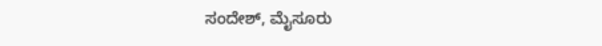ಸಂದೇಶ್, ಮೈಸೂರು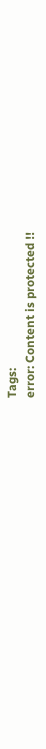Tags:
error: Content is protected !!